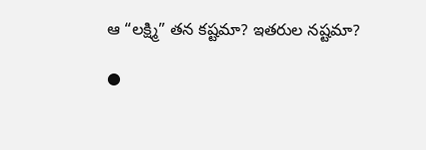ఆ “లక్ష్మి” తన కష్టమా? ఇతరుల నష్టమా?

●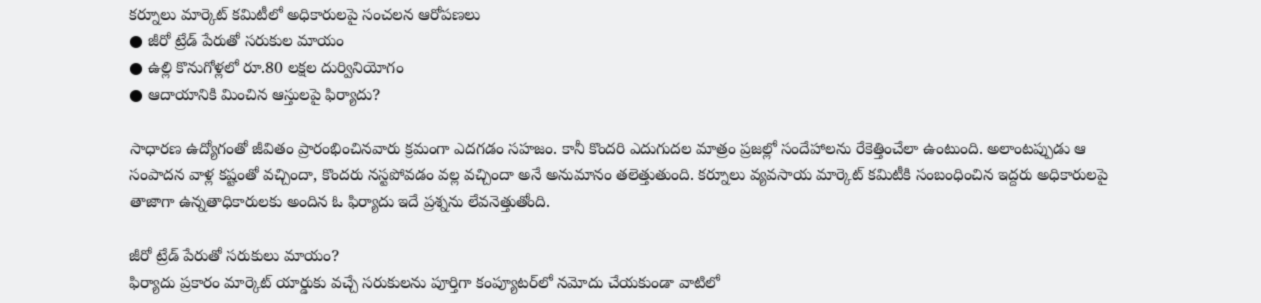కర్నూలు మార్కెట్ కమిటీలో అధికారులపై సంచలన ఆరోపణలు
● జీరో ట్రేడ్ పేరుతో సరుకుల మాయం
● ఉల్లి కొనుగోళ్లలో రూ.80 లక్షల దుర్వినియోగం
● ఆదాయానికి మించిన ఆస్తులపై ఫిర్యాదు?

సాధారణ ఉద్యోగంతో జీవితం ప్రారంభించినవారు క్రమంగా ఎదగడం సహజం. కానీ కొందరి ఎదుగుదల మాత్రం ప్రజల్లో సందేహాలను రేకెత్తించేలా ఉంటుంది. అలాంటప్పుడు ఆ సంపాదన వాళ్ల కష్టంతో వచ్చిందా, కొందరు నస్టపోవడం వల్ల వచ్చిందా అనే అనుమానం తలెత్తుతుంది. కర్నూలు వ్యవసాయ మార్కెట్ కమిటీకి సంబంధించిన ఇద్దరు అధికారులపై తాజాగా ఉన్నతాధికారులకు అందిన ఓ ఫిర్యాదు ఇదే ప్రశ్నను లేవనెత్తుతోంది.

జీరో ట్రేడ్ పేరుతో సరుకులు మాయం?
ఫిర్యాదు ప్రకారం మార్కెట్ యార్డుకు వచ్చే సరుకులను పూర్తిగా కంప్యూటర్‌లో నమోదు చేయకుండా వాటిలో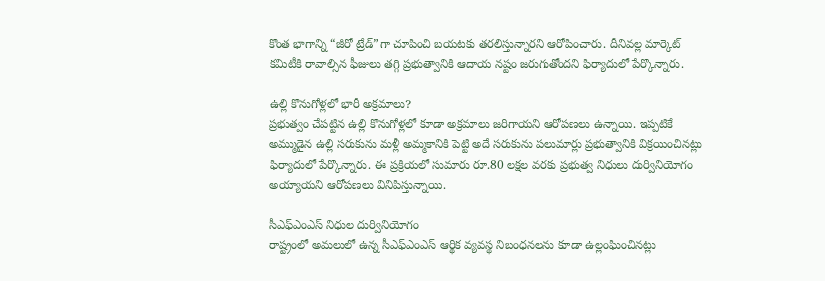కొంత భాగాన్ని “జీరో ట్రేడ్”గా చూపించి బయటకు తరలిస్తున్నారని ఆరోపించారు. దీనివల్ల మార్కెట్ కమిటీకి రావాల్సిన ఫీజులు తగ్గి ప్రభుత్వానికి ఆదాయ నష్టం జరుగుతోందని ఫిర్యాదులో పేర్కొన్నారు.

ఉల్లి కొనుగోళ్లలో భారీ అక్రమాలు?
ప్రభుత్వం చేపట్టిన ఉల్లి కొనుగోళ్లలో కూడా అక్రమాలు జరిగాయని ఆరోపణలు ఉన్నాయి. ఇప్పటికే అమ్ముడైన ఉల్లి సరుకును మళ్లీ అమ్మకానికి పెట్టి అదే సరుకును పలుమార్లు ప్రభుత్వానికి విక్రయించినట్లు ఫిర్యాదులో పేర్కొన్నారు. ఈ ప్రక్రియలో సుమారు రూ.80 లక్షల వరకు ప్రభుత్వ నిధులు దుర్వినియోగం అయ్యాయని ఆరోపణలు వినిపిస్తున్నాయి.

సీఎఫ్ఎంఎస్ నిధుల దుర్వినియోగం
రాష్ట్రంలో అమలులో ఉన్న సీఎఫ్ఎంఎస్ ఆర్థిక వ్యవస్థ నిబంధనలను కూడా ఉల్లంఘించినట్లు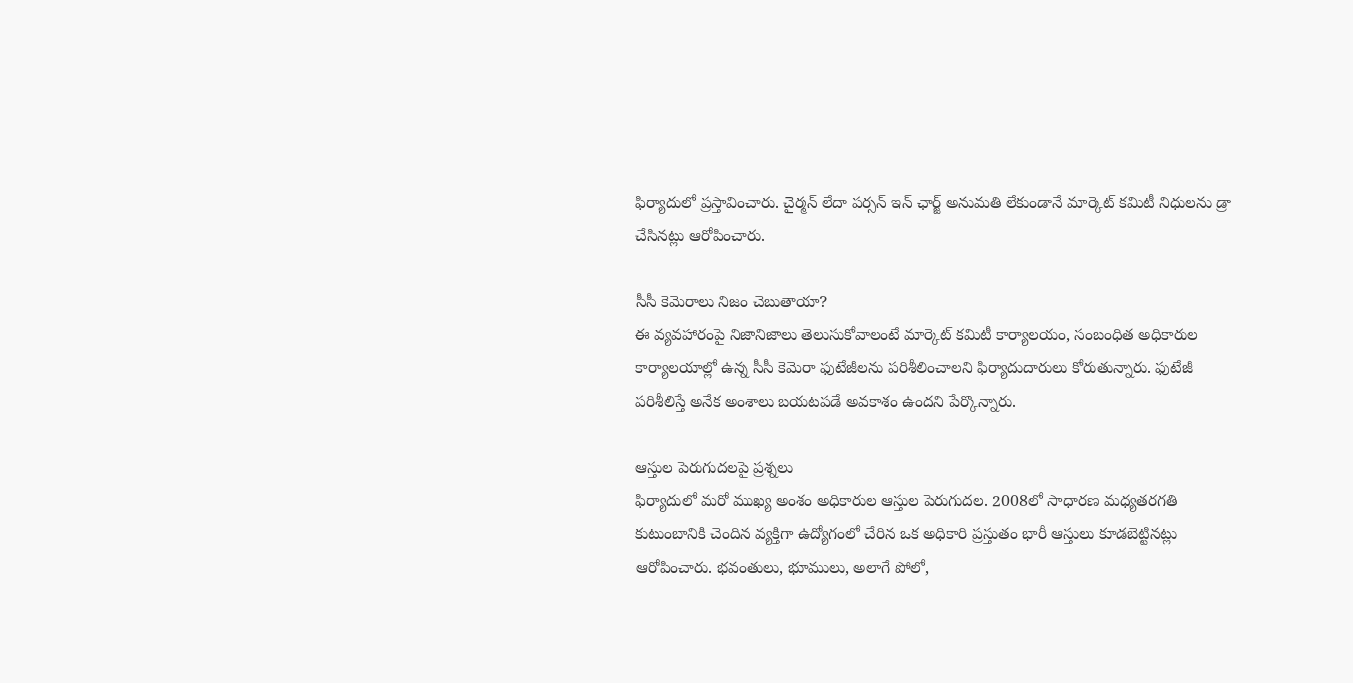ఫిర్యాదులో ప్రస్తావించారు. చైర్మన్ లేదా పర్సన్ ఇన్ ఛార్జ్ అనుమతి లేకుండానే మార్కెట్ కమిటీ నిధులను డ్రా చేసినట్లు ఆరోపించారు.

సీసీ కెమెరాలు నిజం చెబుతాయా?
ఈ వ్యవహారంపై నిజానిజాలు తెలుసుకోవాలంటే మార్కెట్ కమిటీ కార్యాలయం, సంబంధిత అధికారుల కార్యాలయాల్లో ఉన్న సీసీ కెమెరా ఫుటేజీలను పరిశీలించాలని ఫిర్యాదుదారులు కోరుతున్నారు. ఫుటేజీ పరిశీలిస్తే అనేక అంశాలు బయటపడే అవకాశం ఉందని పేర్కొన్నారు.

ఆస్తుల పెరుగుదలపై ప్రశ్నలు
ఫిర్యాదులో మరో ముఖ్య అంశం అధికారుల ఆస్తుల పెరుగుదల. 2008లో సాధారణ మధ్యతరగతి కుటుంబానికి చెందిన వ్యక్తిగా ఉద్యోగంలో చేరిన ఒక అధికారి ప్రస్తుతం భారీ ఆస్తులు కూడబెట్టినట్లు ఆరోపించారు. భవంతులు, భూములు, అలాగే పోలో,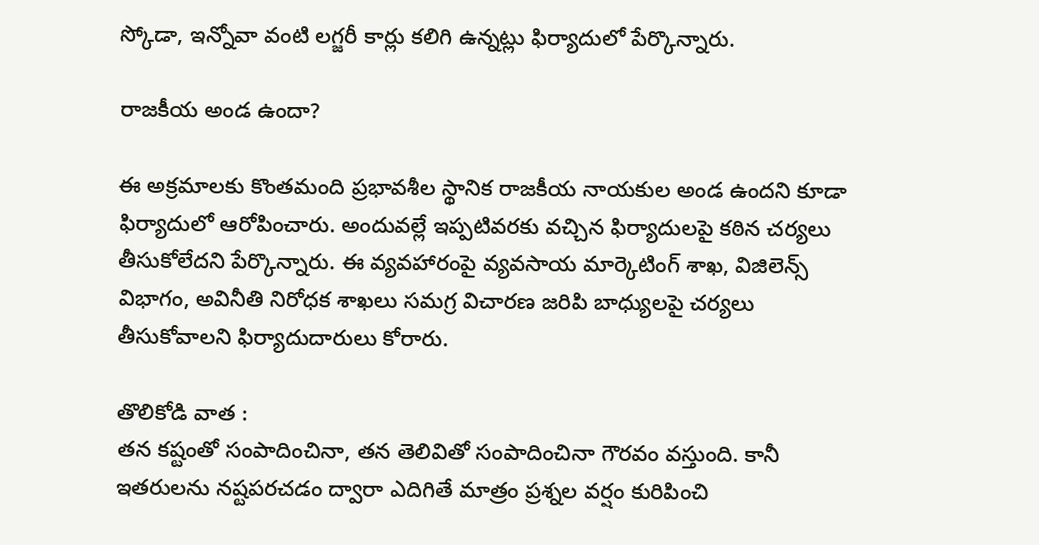స్కోడా, ఇన్నోవా వంటి లగ్జరీ కార్లు కలిగి ఉన్నట్లు ఫిర్యాదులో పేర్కొన్నారు.

రాజకీయ అండ ఉందా?

ఈ అక్రమాలకు కొంతమంది ప్రభావశీల స్థానిక రాజకీయ నాయకుల అండ ఉందని కూడా ఫిర్యాదులో ఆరోపించారు. అందువల్లే ఇప్పటివరకు వచ్చిన ఫిర్యాదులపై కఠిన చర్యలు తీసుకోలేదని పేర్కొన్నారు. ఈ వ్యవహారంపై వ్యవసాయ మార్కెటింగ్ శాఖ, విజిలెన్స్ విభాగం, అవినీతి నిరోధక శాఖలు సమగ్ర విచారణ జరిపి బాధ్యులపై చర్యలు తీసుకోవాలని ఫిర్యాదుదారులు కోరారు.

తొలికోడి వాత :
తన కష్టంతో సంపాదించినా, తన తెలివితో సంపాదించినా గౌరవం వస్తుంది. కానీ ఇతరులను నష్టపరచడం ద్వారా ఎదిగితే మాత్రం ప్రశ్నల వర్షం కురిపించి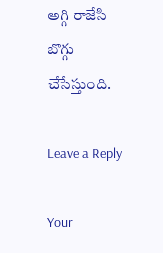అగ్గి రాజేసి బొగ్గు చేసేస్తుంది.

Leave a Reply

Your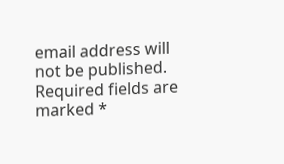email address will not be published. Required fields are marked *